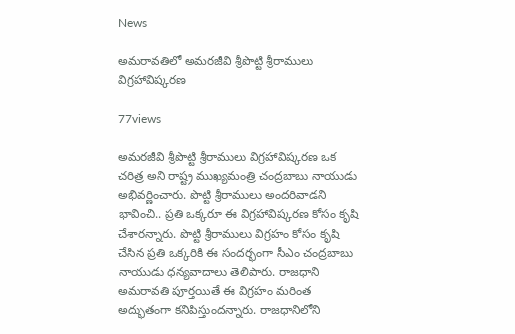News

అమరావతిలో అమరజీవి శ్రీపొట్టి శ్రీరాములు విగ్రహావిష్కరణ

77views

అమరజీవి శ్రీపొట్టి శ్రీరాములు విగ్రహావిష్కరణ ఒక చరిత్ర అని రాష్ట్ర ముఖ్యమంత్రి చంద్రబాబు నాయుడు అభివర్ణించారు. పొట్టి శ్రీరాములు అందరివాడని భావించి.. ప్రతి ఒక్కరూ ఈ విగ్రహావిష్కరణ కోసం కృషి చేశారన్నారు. పొట్టి శ్రీరాములు విగ్రహం కోసం కృషి చేసిన ప్రతి ఒక్కరికి ఈ సందర్భంగా సీఎం చంద్రబాబు నాయుడు ధన్యవాదాలు తెలిపారు. రాజధాని అమరావతి పూర్తయితే ఈ విగ్రహం మరింత అద్భుతంగా కనిపిస్తుందన్నారు. రాజధానిలోని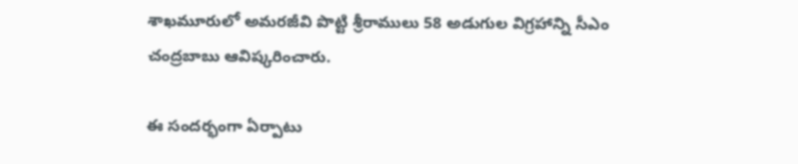శాఖమూరులో అమరజీవి పొట్టి శ్రీరాములు 58 అడుగుల విగ్రహాన్ని సీఎం చంద్రబాబు ఆవిష్కరించారు.

ఈ సందర్భంగా ఏర్పాటు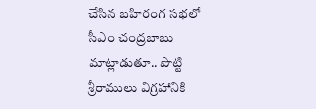చేసిన బహిరంగ సభలో సీఎం చంద్రబాబు మాట్లాడుతూ.. పొట్టి శ్రీరాములు విగ్రహానికి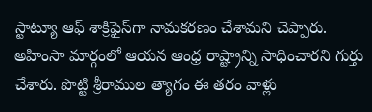స్టాట్యూ ఆఫ్ శాక్రిఫైస్‌గా నామకరణం చేశామని చెప్పారు. అహింసా మార్గంలో ఆయన ఆంధ్ర రాష్ట్రాన్ని సాధించారని గుర్తు చేశారు. పొట్టి శ్రీరాముల త్యాగం ఈ తరం వాళ్లు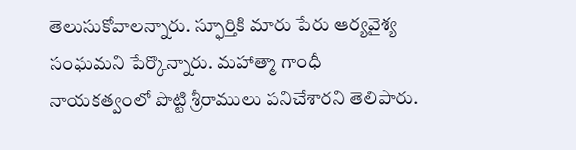తెలుసుకోవాలన్నారు. స్ఫూర్తికి మారు పేరు ఆర్యవైశ్య సంఘమని పేర్కొన్నారు. మహాత్మా గాంధీ నాయకత్వంలో పొట్టి శ్రీరాములు పనిచేశారని తెలిపారు.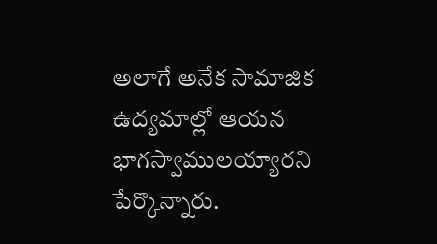అలాగే అనేక సామాజిక ఉద్యమాల్లో ఆయన భాగస్వాములయ్యారని పేర్కొన్నారు.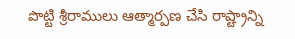పొట్టి శ్రీరాములు ఆత్మార్పణ చేసి రాష్ట్రాన్ని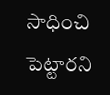సాధించి పెట్టారని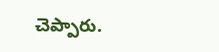చెప్పారు.